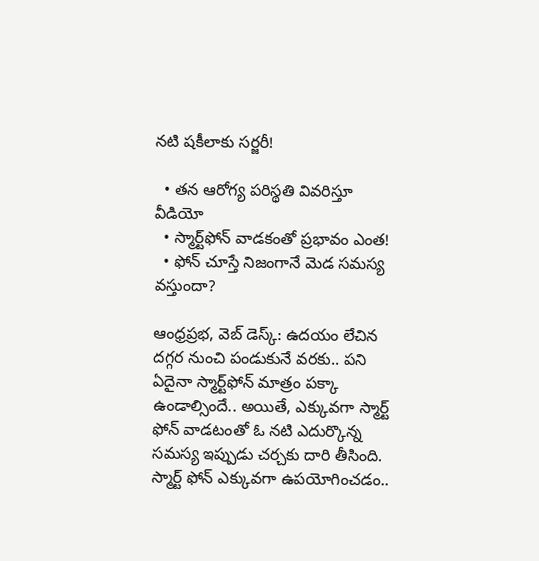నటి షకీలాకు సర్జరీ!

  • తన ఆరోగ్య పరిస్థతి వివరిస్తూ వీడియో
  • స్మార్ట్‌ఫోన్‌ వాడకంతో ప్రభావం ఎంత!
  • ఫోన్‌ చూస్తే నిజంగానే మెడ సమస్య వస్తుందా?

ఆంధ్రప్రభ, వెబ్‌ డెస్క్‌: ఉదయం లేచిన దగ్గర నుంచి పండుకునే వరకు.. పని ఏదైనా స్మార్ట్‌ఫోన్‌ మాత్రం పక్కా ఉండాల్సిందే.. అయితే, ఎక్కువగా స్మార్ట్‌ ఫోన్‌ వాడటంతో ఓ నటి ఎదుర్కొన్న సమస్య ఇప్పుడు చర్చకు దారి తీసింది. స్మార్ట్‌ ఫోన్‌ ఎక్కువగా ఉపయోగించడం..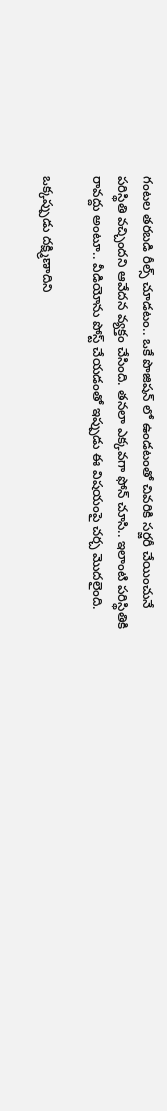గంటల తరబడి రీల్స్‌ చూడటం.. ఒకే పొజిషన్‌ లో ఉండటంతో చివరికి సర్జరీ చేయించునే పరిస్థితి వచ్చిందని ఆవేదన వ్యక్తం చేసింది. తనలా ఎక్కవగా ఫోన్‌ చూసి.. ఇలాంటి పరిస్థితికి రావద్దు అంటూ.. వీడియోను పోస్ట్‌ చేయడంతో ఇప్పుడు ఈ విషయంపై చర్చ మొదలైంది.

ఒక్కప్పుడు దక్ష్మిణాదిని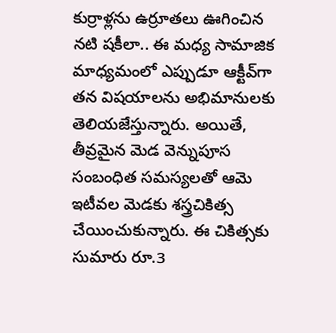కుర్రాళ్లను ఉర్రూతలు ఊగించిన నటి షకీలా.. ఈ మధ్య సామాజిక మాధ్యమంలో ఎప్పుడూ ఆక్టీవ్‌గా తన విషయాలను అభిమానులకు తెలియజేస్తున్నారు. అయితే, తీవ్రమైన మెడ వెన్నుపూస సంబంధిత సమస్యలతో ఆమె ఇటీవల మెడకు శస్త్రచికిత్స చేయించుకున్నారు. ఈ చికిత్సకు సుమారు రూ.3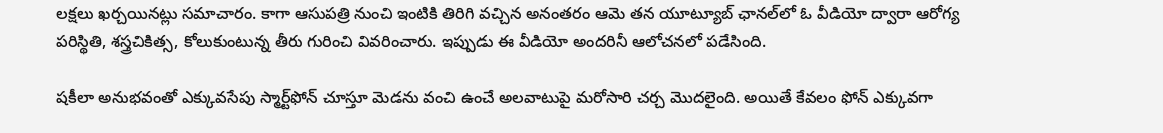లక్షలు ఖర్చయినట్లు సమాచారం. కాగా ఆసుపత్రి నుంచి ఇంటికి తిరిగి వచ్చిన అనంతరం ఆమె తన యూట్యూబ్‌ ఛానల్‌లో ఓ వీడియో ద్వారా ఆరోగ్య పరిస్థితి, శస్త్రచికిత్స, కోలుకుంటున్న తీరు గురించి వివరించారు. ఇప్పుడు ఈ వీడియో అందరినీ ఆలోచనలో పడేసింది.

షకీలా అనుభవంతో ఎక్కువసేపు స్మార్ట్‌ఫోన్‌ చూస్తూ మెడను వంచి ఉంచే అలవాటుపై మరోసారి చర్చ మొదలైంది. అయితే కేవలం ఫోన్‌ ఎక్కువగా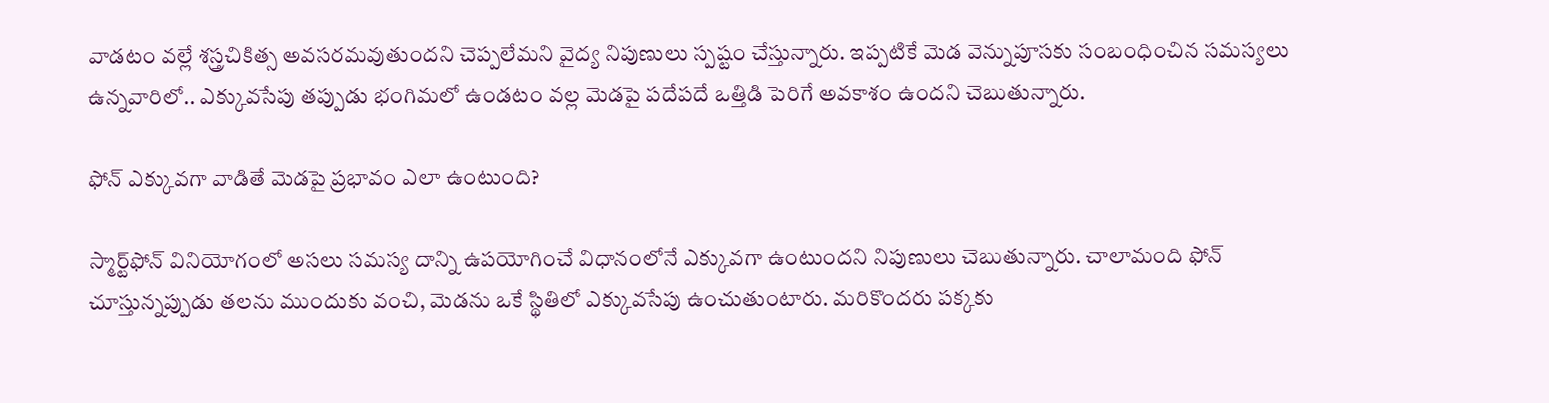వాడటం వల్లే శస్త్రచికిత్స అవసరమవుతుందని చెప్పలేమని వైద్య నిపుణులు స్పష్టం చేస్తున్నారు. ఇప్పటికే మెడ వెన్నుపూసకు సంబంధించిన సమస్యలు ఉన్నవారిలో.. ఎక్కువసేపు తప్పుడు భంగిమలో ఉండటం వల్ల మెడపై పదేపదే ఒత్తిడి పెరిగే అవకాశం ఉందని చెబుతున్నారు.

ఫోన్‌ ఎక్కువగా వాడితే మెడపై ప్రభావం ఎలా ఉంటుంది?

స్మార్ట్‌ఫోన్‌ వినియోగంలో అసలు సమస్య దాన్ని ఉపయోగించే విధానంలోనే ఎక్కువగా ఉంటుందని నిపుణులు చెబుతున్నారు. చాలామంది ఫోన్‌ చూస్తున్నప్పుడు తలను ముందుకు వంచి, మెడను ఒకే స్థితిలో ఎక్కువసేపు ఉంచుతుంటారు. మరికొందరు పక్కకు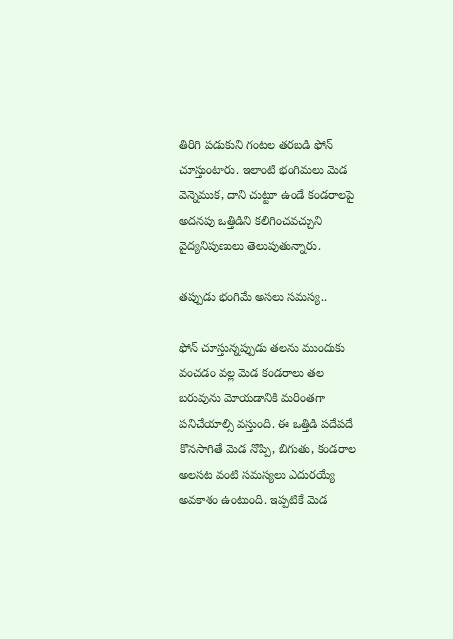తిరిగి పడుకుని గంటల తరబడి ఫోన్‌ చూస్తుంటారు. ఇలాంటి భంగిమలు మెడ వెన్నెముక, దాని చుట్టూ ఉండే కండరాలపై అదనపు ఒత్తిడిని కలిగించవచ్చుని వైద్యనిపుణులు తెలుపుతున్నారు.

తప్పుడు భంగిమే అసలు సమస్య..

ఫోన్‌ చూస్తున్నప్పుడు తలను ముందుకు వంచడం వల్ల మెడ కండరాలు తల బరువును మోయడానికి మరింతగా పనిచేయాల్సి వస్తుంది. ఈ ఒత్తిడి పదేపదే కొనసాగితే మెడ నొప్పి, బిగుతు, కండరాల అలసట వంటి సమస్యలు ఎదురయ్యే అవకాశం ఉంటుంది. ఇప్పటికే మెడ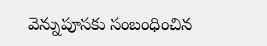వెన్నుపూసకు సంబంధించిన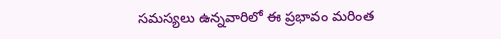సమస్యలు ఉన్నవారిలో ఈ ప్రభావం మరింత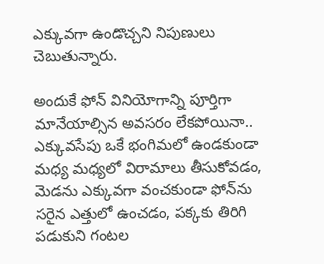ఎక్కువగా ఉండొచ్చని నిపుణులు చెబుతున్నారు.

అందుకే ఫోన్‌ వినియోగాన్ని పూర్తిగా మానేయాల్సిన అవసరం లేకపోయినా.. ఎక్కువసేపు ఒకే భంగిమలో ఉండకుండా మధ్య మధ్యలో విరామాలు తీసుకోవడం, మెడను ఎక్కువగా వంచకుండా ఫోన్‌ను సరైన ఎత్తులో ఉంచడం, పక్కకు తిరిగి పడుకుని గంటల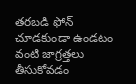తరబడి ఫోన్‌ చూడకుండా ఉండటం వంటి జాగ్రత్తలు తీసుకోవడం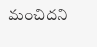మంచిదని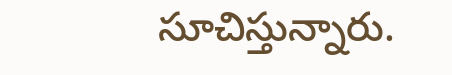సూచిస్తున్నారు.